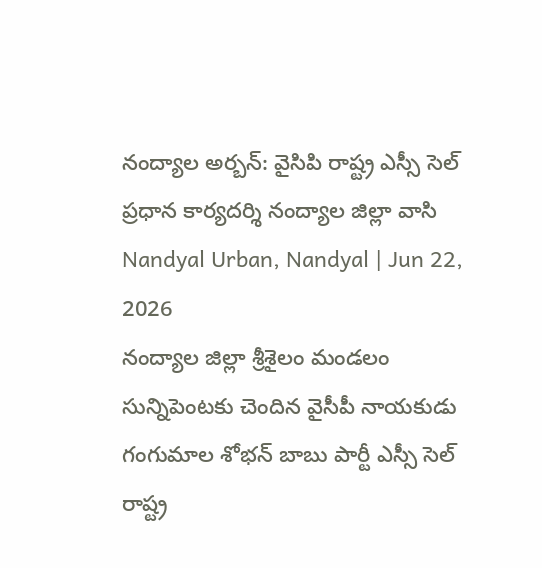నంద్యాల అర్బన్: వైసిపి రాష్ట్ర ఎస్సీ సెల్ ప్రధాన కార్యదర్శి నంద్యాల జిల్లా వాసి
Nandyal Urban, Nandyal | Jun 22, 2026
నంద్యాల జిల్లా శ్రీశైలం మండలం సున్నిపెంటకు చెందిన వైసీపీ నాయకుడు గంగుమాల శోభన్ బాబు పార్టీ ఎస్సీ సెల్ రాష్ట్ర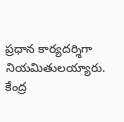ప్రధాన కార్యదర్శిగా నియమితులయ్యారు. కేంద్ర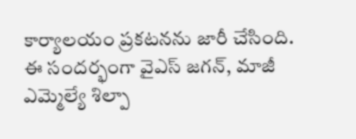కార్యాలయం ప్రకటనను జారీ చేసింది. ఈ సందర్భంగా వైఎస్ జగన్, మాజీ ఎమ్మెల్యే శిల్పా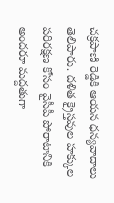చక్రపాణి రెడ్డికి ఆయన ధన్యవాదాలు తెలిపారు. దళిత క్రైస్తవుల హక్కుల పరిరక్షణ కోసం వైసీపీ పోరాటానికి అందరూ మద్దతుగా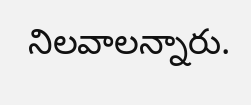నిలవాలన్నారు.